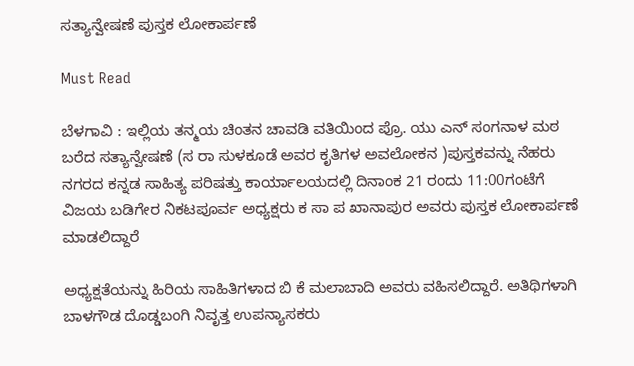ಸತ್ಯಾನ್ವೇಷಣೆ ಪುಸ್ತಕ ಲೋಕಾರ್ಪಣೆ

Must Read

ಬೆಳಗಾವಿ : ಇಲ್ಲಿಯ ತನ್ಮಯ ಚಿಂತನ ಚಾವಡಿ ವತಿಯಿಂದ ಪ್ರೊ. ಯು ಎನ್ ಸಂಗನಾಳ ಮಠ ಬರೆದ ಸತ್ಯಾನ್ವೇಷಣೆ (ಸ ರಾ ಸುಳಕೂಡೆ ಅವರ ಕೃತಿಗಳ ಅವಲೋಕನ )ಪುಸ್ತಕವನ್ನು ನೆಹರು ನಗರದ ಕನ್ನಡ ಸಾಹಿತ್ಯ ಪರಿಷತ್ತು ಕಾರ್ಯಾಲಯದಲ್ಲಿ ದಿನಾಂಕ 21 ರಂದು 11:00ಗಂಟೆಗೆ ವಿಜಯ ಬಡಿಗೇರ ನಿಕಟಪೂರ್ವ ಅಧ್ಯಕ್ಷರು ಕ ಸಾ ಪ ಖಾನಾಪುರ ಅವರು ಪುಸ್ತಕ ಲೋಕಾರ್ಪಣೆ ಮಾಡಲಿದ್ದಾರೆ

ಅಧ್ಯಕ್ಷತೆಯನ್ನು ಹಿರಿಯ ಸಾಹಿತಿಗಳಾದ ಬಿ ಕೆ ಮಲಾಬಾದಿ ಅವರು ವಹಿಸಲಿದ್ದಾರೆ. ಅತಿಥಿಗಳಾಗಿ ಬಾಳಗೌಡ ದೊಡ್ಡಬಂಗಿ ನಿವೃತ್ತ ಉಪನ್ಯಾಸಕರು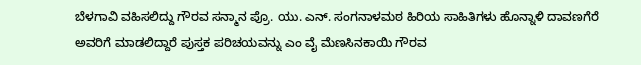ಬೆಳಗಾವಿ ವಹಿಸಲಿದ್ದು ಗೌರವ ಸನ್ಮಾನ ಪ್ರೊ. ಯು. ಎನ್. ಸಂಗನಾಳಮಠ ಹಿರಿಯ ಸಾಹಿತಿಗಳು ಹೊನ್ನಾಳಿ ದಾವಣಗೆರೆ ಅವರಿಗೆ ಮಾಡಲಿದ್ದಾರೆ ಪುಸ್ತಕ ಪರಿಚಯವನ್ನು ಎಂ ವೈ ಮೆಣಸಿನಕಾಯಿ ಗೌರವ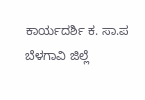ಕಾರ್ಯದರ್ಶಿ ಕ. ಸಾ.ಪ ಬೆಳಗಾವಿ ಜಿಲ್ಲೆ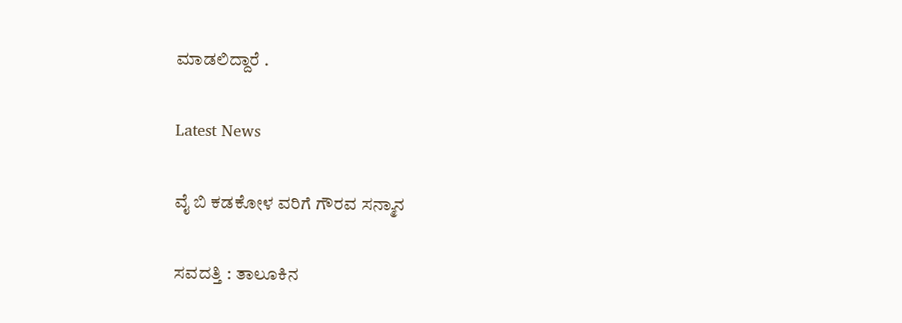ಮಾಡಲಿದ್ದಾರೆ .

Latest News

ವೈ ಬಿ ಕಡಕೋಳ ವರಿಗೆ ಗೌರವ ಸನ್ಮಾನ

ಸವದತ್ತಿ : ತಾಲೂಕಿನ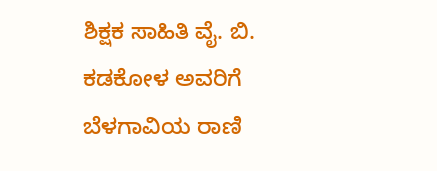ಶಿಕ್ಷಕ ಸಾಹಿತಿ ವೈ. ಬಿ. ಕಡಕೋಳ ಅವರಿಗೆ ಬೆಳಗಾವಿಯ ರಾಣಿ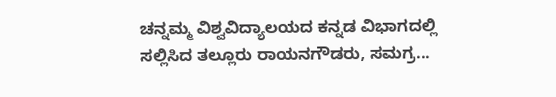ಚನ್ನಮ್ಮ ವಿಶ್ವವಿದ್ಯಾಲಯದ ಕನ್ನಡ ವಿಭಾಗದಲ್ಲಿ ಸಲ್ಲಿಸಿದ ತಲ್ಲೂರು ರಾಯನಗೌಡರು, ಸಮಗ್ರ...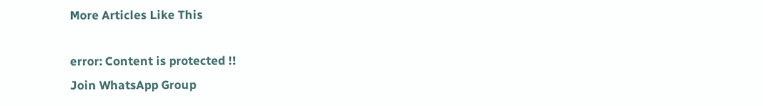More Articles Like This

error: Content is protected !!
Join WhatsApp Group